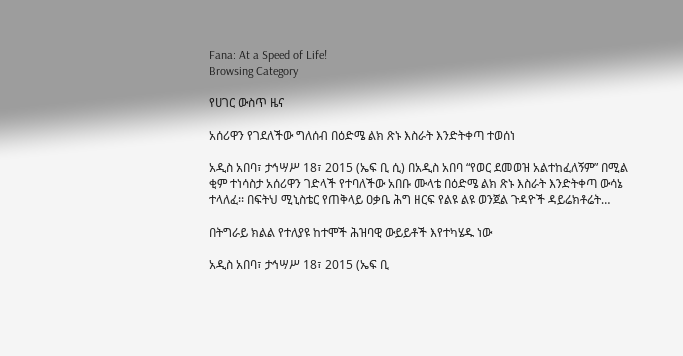Fana: At a Speed of Life!
Browsing Category

የሀገር ውስጥ ዜና

አሰሪዋን የገደለችው ግለሰብ በዕድሜ ልክ ጽኑ እስራት እንድትቀጣ ተወሰነ

አዲስ አበባ፣ ታኅሣሥ 18፣ 2015 (ኤፍ ቢ ሲ) በአዲስ አበባ “የወር ደመወዝ አልተከፈለኝም” በሚል ቂም ተነሳስታ አሰሪዋን ገድላች የተባለችው አበቡ ሙላቴ በዕድሜ ልክ ጽኑ እስራት እንድትቀጣ ውሳኔ ተላለፈ፡፡ በፍትህ ሚኒስቴር የጠቅላይ ዐቃቤ ሕግ ዘርፍ የልዩ ልዩ ወንጀል ጉዳዮች ዳይሬክቶሬት…

በትግራይ ክልል የተለያዩ ከተሞች ሕዝባዊ ውይይቶች እየተካሄዱ ነው

አዲስ አበባ፣ ታኅሣሥ 18፣ 2015 (ኤፍ ቢ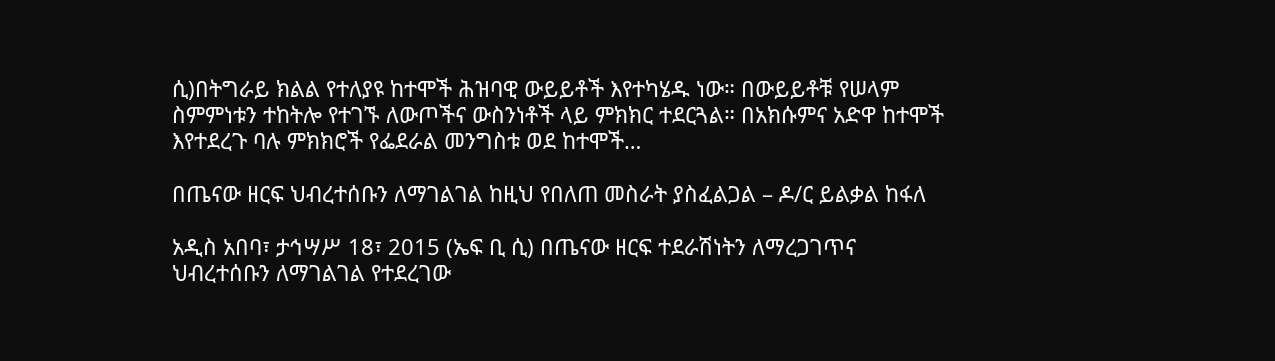ሲ)በትግራይ ክልል የተለያዩ ከተሞች ሕዝባዊ ውይይቶች እየተካሄዱ ነው። በውይይቶቹ የሠላም ስምምነቱን ተከትሎ የተገኙ ለውጦችና ውስንነቶች ላይ ምክክር ተደርጓል። በአክሱምና አድዋ ከተሞች እየተደረጉ ባሉ ምክክሮች የፌደራል መንግስቱ ወደ ከተሞች…

በጤናው ዘርፍ ህብረተሰቡን ለማገልገል ከዚህ የበለጠ መስራት ያስፈልጋል – ዶ/ር ይልቃል ከፋለ

አዲስ አበባ፣ ታኅሣሥ 18፣ 2015 (ኤፍ ቢ ሲ) በጤናው ዘርፍ ተደራሽነትን ለማረጋገጥና ህብረተሰቡን ለማገልገል የተደረገው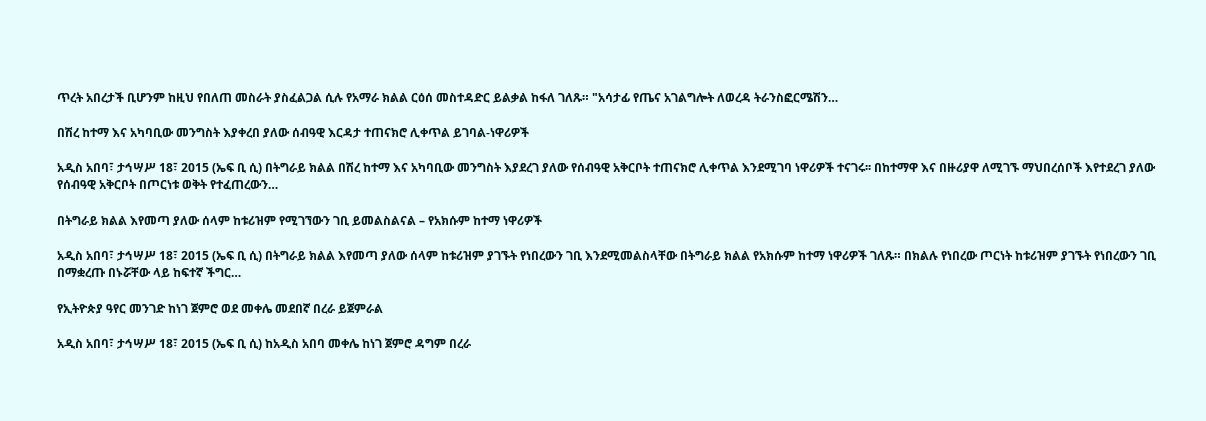ጥረት አበረታች ቢሆንም ከዚህ የበለጠ መስራት ያስፈልጋል ሲሉ የአማራ ክልል ርዕሰ መስተዳድር ይልቃል ከፋለ ገለጹ። "አሳታፊ የጤና አገልግሎት ለወረዳ ትራንስፎርሜሽን…

በሽረ ከተማ እና አካባቢው መንግስት እያቀረበ ያለው ሰብዓዊ እርዳታ ተጠናክሮ ሊቀጥል ይገባል-ነዋሪዎች

አዲስ አበባ፣ ታኅሣሥ 18፣ 2015 (ኤፍ ቢ ሲ) በትግራይ ክልል በሽረ ከተማ እና አካባቢው መንግስት እያደረገ ያለው የሰብዓዊ አቅርቦት ተጠናክሮ ሊቀጥል እንደሚገባ ነዋሪዎች ተናገሩ፡፡ በከተማዋ እና በዙሪያዋ ለሚገኙ ማህበረሰቦች እየተደረገ ያለው የሰብዓዊ አቅርቦት በጦርነቱ ወቅት የተፈጠረውን…

በትግራይ ክልል እየመጣ ያለው ሰላም ከቱሪዝም የሚገኘውን ገቢ ይመልስልናል – የአክሱም ከተማ ነዋሪዎች

አዲስ አበባ፣ ታኅሣሥ 18፣ 2015 (ኤፍ ቢ ሲ) በትግራይ ክልል እየመጣ ያለው ሰላም ከቱሪዝም ያገኙት የነበረውን ገቢ እንደሚመልስላቸው በትግራይ ክልል የአክሱም ከተማ ነዋሪዎች ገለጹ። በክልሉ የነበረው ጦርነት ከቱሪዝም ያገኙት የነበረውን ገቢ በማቋረጡ በኑሯቸው ላይ ከፍተኛ ችግር…

የኢትዮጵያ ዓየር መንገድ ከነገ ጀምሮ ወደ መቀሌ መደበኛ በረራ ይጀምራል

አዲስ አበባ፣ ታኅሣሥ 18፣ 2015 (ኤፍ ቢ ሲ) ከአዲስ አበባ መቀሌ ከነገ ጀምሮ ዳግም በረራ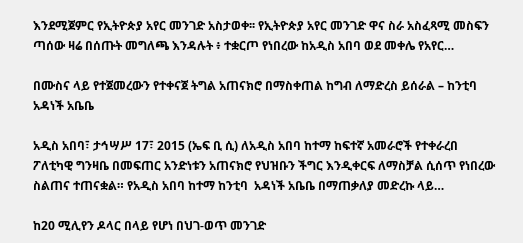እንደሚጀምር የኢትዮጵያ አየር መንገድ አስታወቀ፡፡ የኢትዮጵያ አየር መንገድ ዋና ስራ አስፈጻሚ መስፍን ጣሰው ዛሬ በሰጡት መግለጫ እንዳሉት ፥ ተቋርጦ የነበረው ከአዲስ አበባ ወደ መቀሌ የአየር…

በሙስና ላይ የተጀመረውን የተቀናጀ ትግል አጠናክሮ በማስቀጠል ከግብ ለማድረስ ይሰራል – ከንቲባ አዳነች አቤቤ

አዲስ አበባ፣ ታኅሣሥ 17፣ 2015 (ኤፍ ቢ ሲ) ለአዲስ አበባ ከተማ ከፍተኛ አመራሮች የተቀራረበ ፖለቲካዊ ግንዛቤ በመፍጠር አንድነቱን አጠናክሮ የህዝቡን ችግር እንዲቀርፍ ለማስቻል ሲሰጥ የነበረው ስልጠና ተጠናቋል። የአዲስ አበባ ከተማ ከንቲባ  አዳነች አቤቤ በማጠቃለያ መድረኩ ላይ…

ከ20 ሚሊየን ዶላር በላይ የሆነ በህገ-ወጥ መንገድ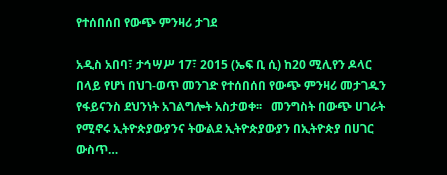የተሰበሰበ የውጭ ምንዛሪ ታገደ

አዲስ አበባ፣ ታኅሣሥ 17፣ 2015 (ኤፍ ቢ ሲ) ከ20 ሚሊየን ዶላር በላይ የሆነ በህገ-ወጥ መንገድ የተሰበሰበ የውጭ ምንዛሪ መታገዱን የፋይናንስ ደህንነት አገልግሎት አስታወቀ፡፡   መንግስት በውጭ ሀገራት የሚኖሩ ኢትዮጵያውያንና ትውልደ ኢትዮጵያውያን በኢትዮጵያ በሀገር ውስጥ…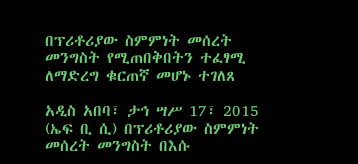በፕሪቶሪያው ስምምነት መሰረት መንግስት የሚጠበቅበትን ተፈፃሚ ለማድረግ ቁርጠኛ መሆኑ ተገለጸ

አዲስ አበባ፣ ታኅ ሣሥ 17፣ 2015 (ኤፍ ቢ ሲ) በፕሪቶሪያው ስምምነት መሰረት መንግስት በእሱ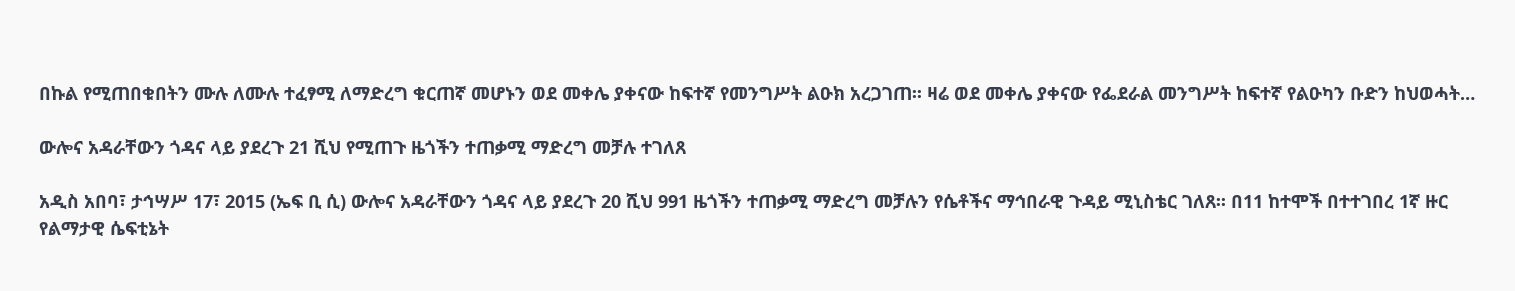በኩል የሚጠበቁበትን ሙሉ ለሙሉ ተፈፃሚ ለማድረግ ቁርጠኛ መሆኑን ወደ መቀሌ ያቀናው ከፍተኛ የመንግሥት ልዑክ አረጋገጠ፡፡ ዛሬ ወደ መቀሌ ያቀናው የፌደራል መንግሥት ከፍተኛ የልዑካን ቡድን ከህወሓት…

ውሎና አዳራቸውን ጎዳና ላይ ያደረጉ 21 ሺህ የሚጠጉ ዜጎችን ተጠቃሚ ማድረግ መቻሉ ተገለጸ

አዲስ አበባ፣ ታኅሣሥ 17፣ 2015 (ኤፍ ቢ ሲ) ውሎና አዳራቸውን ጎዳና ላይ ያደረጉ 20 ሺህ 991 ዜጎችን ተጠቃሚ ማድረግ መቻሉን የሴቶችና ማኅበራዊ ጉዳይ ሚኒስቴር ገለጸ፡፡ በ11 ከተሞች በተተገበረ 1ኛ ዙር የልማታዊ ሴፍቲኔት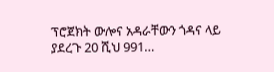ፕሮጀክት ውሎና አዳራቸውን ጎዳና ላይ ያደረጉ 20 ሺህ 991…